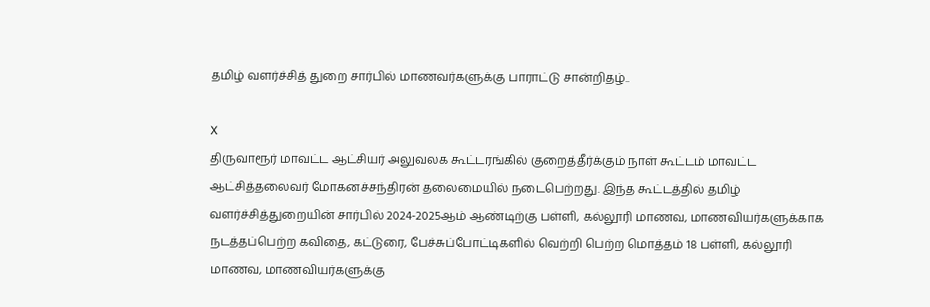தமிழ் வளர்ச்சித் துறை சார்பில் மாணவர்களுக்கு பாராட்டு சான்றிதழ்..

X
திருவாரூர் மாவட்ட ஆட்சியர் அலுவலக கூட்டரங்கில் குறைத்தீர்க்கும் நாள் கூட்டம் மாவட்ட ஆட்சித்தலைவர் மோகனச்சந்திரன் தலைமையில் நடைபெற்றது. இந்த கூட்டத்தில் தமிழ் வளர்ச்சித்துறையின் சார்பில் 2024-2025ஆம் ஆண்டிற்கு பள்ளி, கல்லூரி மாணவ, மாணவியர்களுக்காக நடத்தப்பெற்ற கவிதை, கட்டுரை, பேச்சுப்போட்டிகளில் வெற்றி பெற்ற மொத்தம் 18 பள்ளி, கல்லூரி மாணவ, மாணவியர்களுக்கு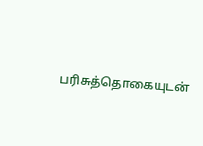பரிசுத்தொகையுடன்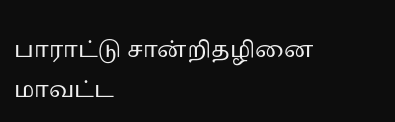பாராட்டு சான்றிதழினை மாவட்ட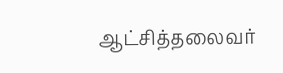ஆட்சித்தலைவர்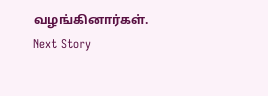வழங்கினார்கள்.
Next Story